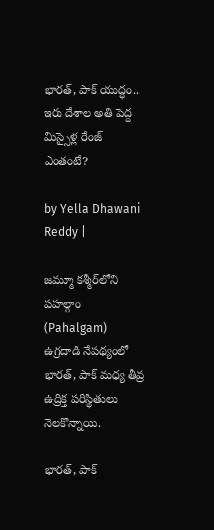భారత్, పాక్ యుద్ధం.. ఇరు దేశాల అతి పెద్ద మిస్సైళ్ల రేంజ్ ఎంతంటే?

by Yella Dhawani Reddy |

జమ్మూ కశ్మీర్‌లోని పహల్గాం (Pahalgam) ఉగ్రదాడి నేపథ్యంలో భారత్, పాక్ మధ్య తీవ్ర ఉద్రిక్త పరిస్థితులు నెలకొన్నాయి.

భారత్, పాక్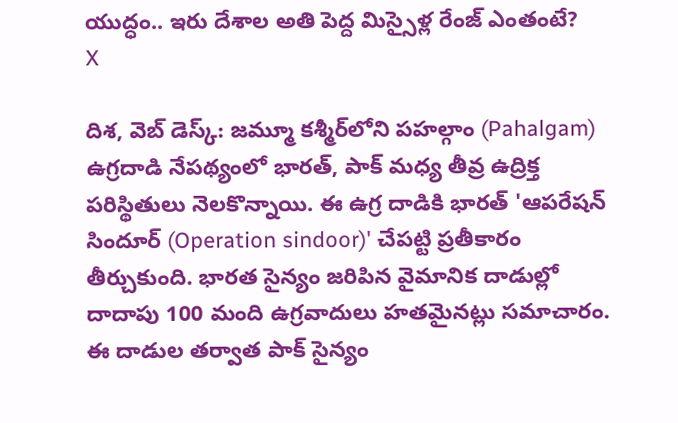యుద్ధం.. ఇరు దేశాల అతి పెద్ద మిస్సైళ్ల రేంజ్ ఎంతంటే?
X

దిశ, వెబ్ డెస్క్: జమ్మూ కశ్మీర్‌లోని పహల్గాం (Pahalgam) ఉగ్రదాడి నేపథ్యంలో భారత్, పాక్ మధ్య తీవ్ర ఉద్రిక్త పరిస్థితులు నెలకొన్నాయి. ఈ ఉగ్ర దాడికి భారత్ 'ఆపరేషన్ సిందూర్ (Operation sindoor)' చేపట్టి ప్రతీకారం తీర్చుకుంది. భారత సైన్యం జరిపిన వైమానిక దాడుల్లో దాదాపు 100 మంది ఉగ్రవాదులు హతమైనట్లు సమాచారం. ఈ దాడుల తర్వాత పాక్ సైన్యం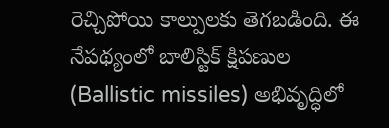రెచ్చిపోయి కాల్పులకు తెగబడింది. ఈ నేపథ్యంలో బాలిస్టిక్ క్షిపణుల (Ballistic missiles) అభివృద్ధిలో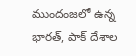ముందంజలో ఉన్న భారత్, పాక్ దేశాల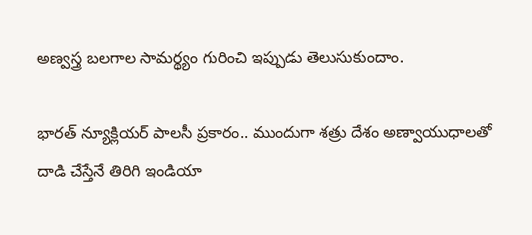అణ్వస్త్ర బలగాల సామర్థ్యం గురించి ఇప్పుడు తెలుసుకుందాం.

భారత్ న్యూక్లియర్ పాలసీ ప్రకారం.. ముందుగా శత్రు దేశం అణ్వాయుధాలతో దాడి చేస్తేనే తిరిగి ఇండియా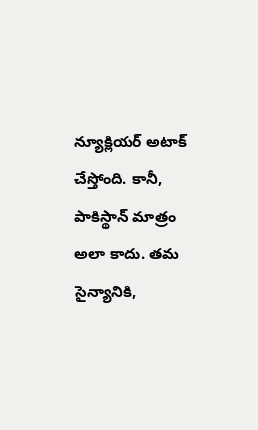న్యూక్లియర్ అటాక్ చేస్తోంది. కానీ, పాకిస్థాన్ మాత్రం అలా కాదు. తమ సైన్యానికి,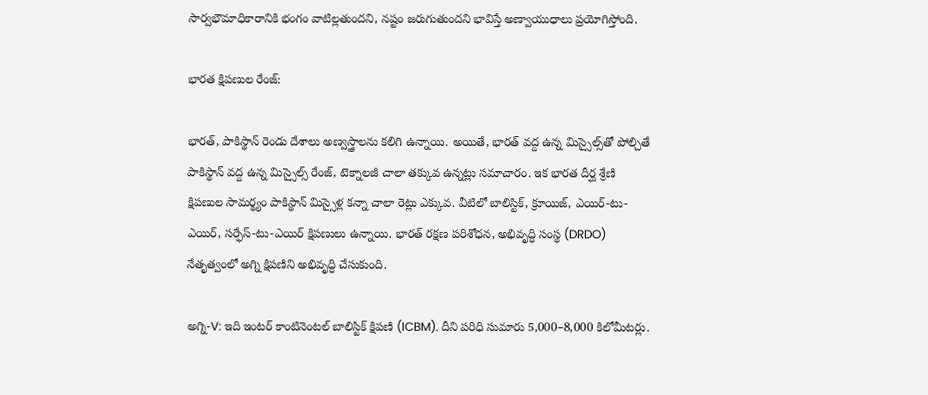సార్వభౌమాధికారానికి భంగం వాటిల్లతుందని, నష్టం జరుగుతుందని భావిస్తే అణ్వాయుధాలు ప్రయోగిస్తోంది.

భారత క్షిపణుల రేంజ్:

భారత్, పాకిస్థాన్ రెండు దేశాలు అణ్వస్త్రాలను కలిగి ఉన్నాయి. అయితే, భారత్‌ వద్ద ఉన్న మిస్సైల్స్‌తో పోల్చితే పాకిస్థాన్‌ వద్ద ఉన్న మిస్సైల్స్‌ రేంజ్‌, టెక్నాలజీ చాలా తక్కువ ఉన్నట్లు సమాచారం. ఇక భారత దీర్ఘ శ్రేణి క్షిపణుల సామర్థ్యం పాకిస్థాన్‌ మిస్సైళ్ల కన్నా చాలా రెట్లు ఎక్కువ. వీటిలో బాలిస్టిక్, క్రూయిజ్, ఎయిర్-టు-ఎయిర్, సర్ఫేస్-టు-ఎయిర్ క్షిపణులు ఉన్నాయి. భారత్ రక్షణ పరిశోధన, అభివృద్ధి సంస్థ (DRDO) నేతృత్వంలో అగ్ని క్షిపణిని అభివృద్ధి చేసుకుంది.

అగ్ని-V: ఇది ఇంటర్ కాంటినెంటల్ బాలిస్టిక్ క్షిపణి (ICBM). దీని పరిధి సుమారు 5,000–8,000 కిలోమీటర్లు.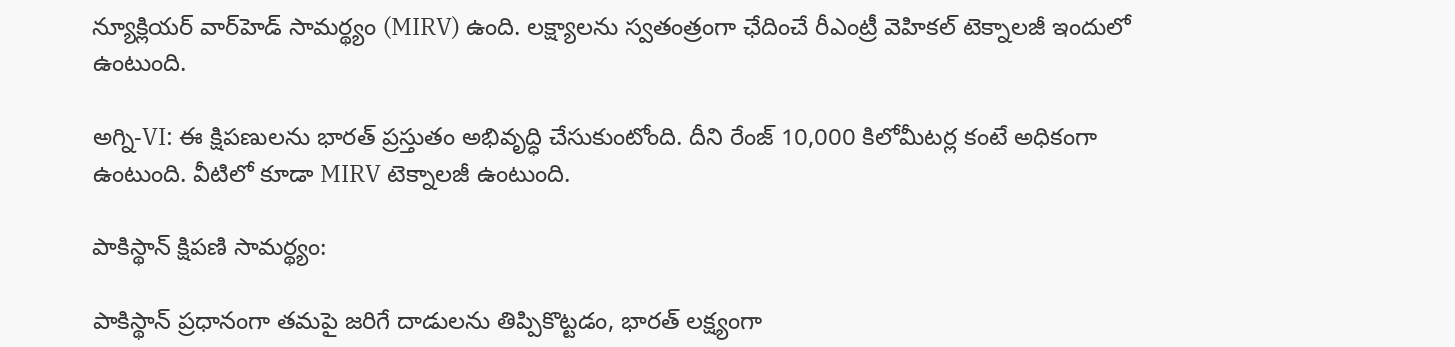న్యూక్లియర్ వార్‌హెడ్ సామర్థ్యం (MIRV) ఉంది. లక్ష్యాలను స్వతంత్రంగా ఛేదించే రీఎంట్రీ వెహికల్ టెక్నాలజీ ఇందులో ఉంటుంది.

అగ్ని-VI: ఈ క్షిపణులను భారత్‌ ప్రస్తుతం అభివృద్ధి చేసుకుంటోంది. దీని రేంజ్ 10,000 కిలోమీటర్ల కంటే అధికంగా ఉంటుంది. వీటిలో కూడా MIRV టెక్నాలజీ ఉంటుంది.

పాకిస్థాన్ క్షిపణి సామర్థ్యం:

పాకిస్థాన్ ప్రధానంగా తమపై జరిగే దాడులను తిప్పికొట్టడం, భారత్‌ లక్ష్యంగా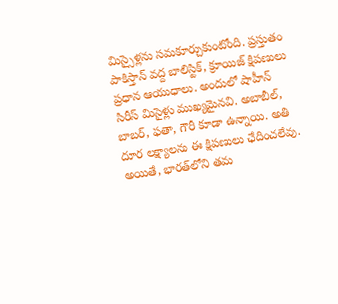మిస్సైళ్లను సమకూర్చుకుంటోంది. ప్రస్తుతం పాకిస్తాన్ వద్ద బాలిస్టిక్, క్రూయిజ్ క్షిపణులు ప్రధాన ఆయుధాలు. అందులో షాహీన్ సిరీస్ మిసైళ్లు ముఖ్యమైనవి. అబాబీల్, బాబర్, ఫతా, గౌరీ కూడా ఉన్నాయి. అతి దూర లక్ష్యాలను ఈ క్షిపణులు ఛేదించలేవు. అయితే, భారత్‌లోని తమ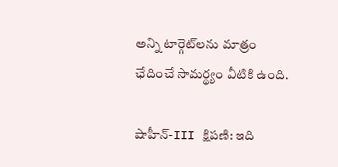అన్ని టార్గెట్‌లను మాత్రం ఛేదించే సామర్థ్యం వీటికి ఉంది.

షాహీన్-III క్షిపణి: ఇది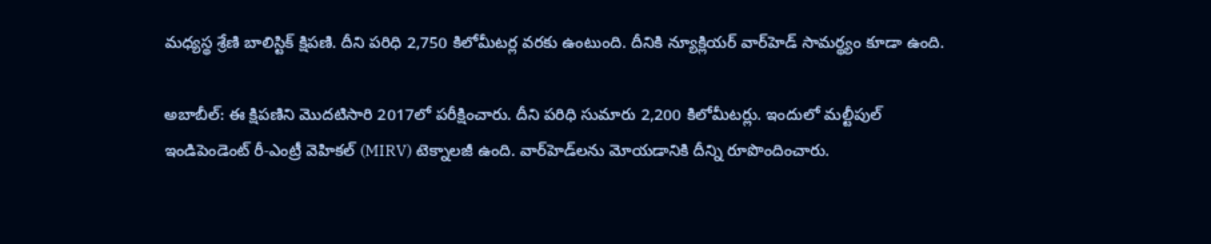మధ్యస్థ శ్రేణి బాలిస్టిక్ క్షిపణి. దీని పరిధి 2,750 కిలోమీటర్ల వరకు ఉంటుంది. దీనికి న్యూక్లియర్ వార్‌హెడ్ సామర్థ్యం కూడా ఉంది.

అబాబీల్: ఈ క్షిపణిని మొదటిసారి 2017లో పరీక్షించారు. దీని పరిధి సుమారు 2,200 కిలోమీటర్లు. ఇందులో మల్టీపుల్ ఇండిపెండెంట్ రీ-ఎంట్రీ వెహికల్ (MIRV) టెక్నాలజీ ఉంది. వార్‌హెడ్‌లను మోయడానికి దీన్ని రూపొందించారు.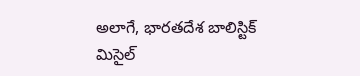అలాగే, భారతదేశ బాలిస్టిక్ మిసైల్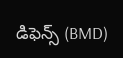డిఫెన్స్ (BMD)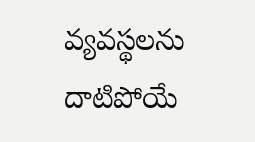వ్యవస్థలను దాటిపోయే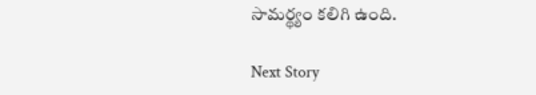సామర్థ్యం కలిగి ఉంది.

Next Story